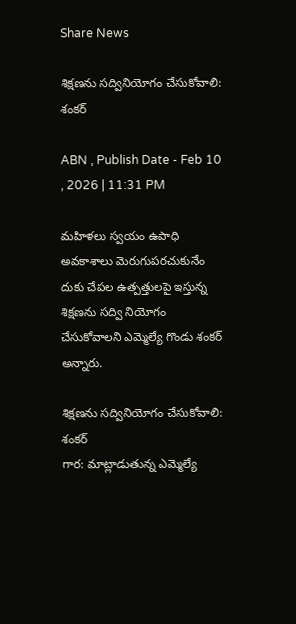Share News

శిక్షణను సద్వినియోగం చేసుకోవాలి: శంకర్‌

ABN , Publish Date - Feb 10 , 2026 | 11:31 PM

మహిళలు స్వయం ఉపాధి అవకాశాలు మెరుగుపరచుకునేం దుకు చేపల ఉత్పత్తులపై ఇస్తున్న శిక్షణను సద్వి నియోగం చేసుకోవాలని ఎమ్మెల్యే గొండు శంకర్‌ అన్నారు.

శిక్షణను సద్వినియోగం చేసుకోవాలి: శంకర్‌
గార: మాట్లాడుతున్న ఎమ్మెల్యే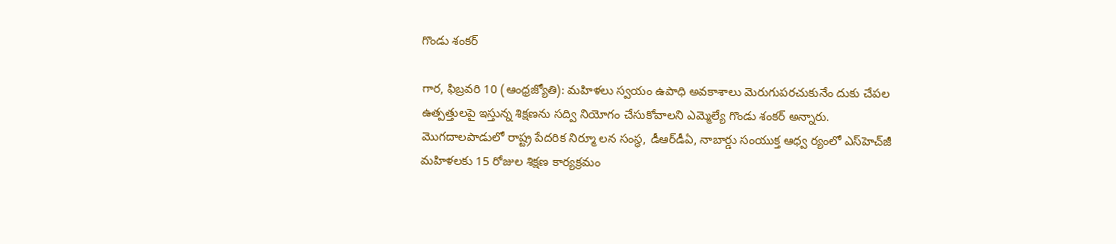గొండు శంకర్‌

గార, ఫిబ్రవరి 10 (ఆంధ్రజ్యోతి): మహిళలు స్వయం ఉపాధి అవకాశాలు మెరుగుపరచుకునేం దుకు చేపల ఉత్పత్తులపై ఇస్తున్న శిక్షణను సద్వి నియోగం చేసుకోవాలని ఎమ్మెల్యే గొండు శంకర్‌ అన్నారు. మొగదాలపాడులో రాష్ట్ర పేదరిక నిర్మూ లన సంస్థ, డీఆర్‌డీఏ, నాబార్డు సంయుక్త ఆధ్వ ర్యంలో ఎస్‌హెచ్‌జీ మహిళలకు 15 రోజుల శిక్షణ కార్యక్రమం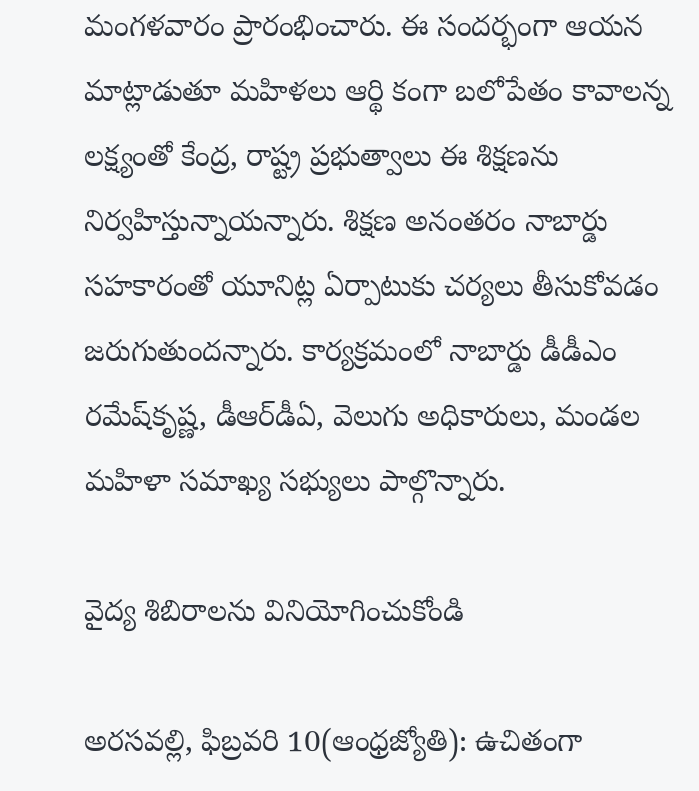మంగళవారం ప్రారంభించారు. ఈ సందర్భంగా ఆయన మాట్లాడుతూ మహిళలు ఆర్థి కంగా బలోపేతం కావాలన్న లక్ష్యంతో కేంద్ర, రాష్ట్ర ప్రభుత్వాలు ఈ శిక్షణను నిర్వహిస్తున్నాయన్నారు. శిక్షణ అనంతరం నాబార్డు సహకారంతో యూనిట్ల ఏర్పాటుకు చర్యలు తీసుకోవడం జరుగుతుందన్నారు. కార్యక్రమంలో నాబార్డు డీడీఎం రమేష్‌కృష్ణ, డీఆర్‌డీఏ, వెలుగు అధికారులు, మండల మహిళా సమాఖ్య సభ్యులు పాల్గొన్నారు.

వైద్య శిబిరాలను వినియోగించుకోండి

అరసవల్లి, ఫిబ్రవరి 10(ఆంధ్రజ్యోతి): ఉచితంగా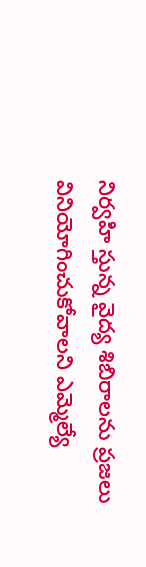నిర్వహి స్తున్న వైద్య శిబిరాలను ప్రజలు వినియోగించుకోవాలని ఎమ్మెల్యే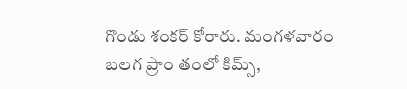గొండు శంకర్‌ కోరారు. మంగళవారం బలగ ప్రాం తంలో కిమ్స్‌,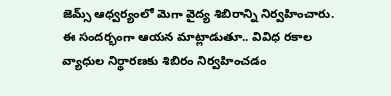జెమ్స్‌ ఆధ్వర్యంలో మెగా వైద్య శిబిరాన్ని నిర్వహించారు. ఈ సందర్భంగా ఆయన మాట్లాడుతూ.. వివిధ రకాల వ్యాధుల నిర్థారణకు శిబిరం నిర్వహించడం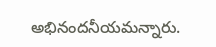అభినందనీయమన్నారు.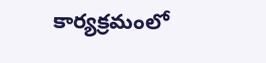కార్యక్రమంలో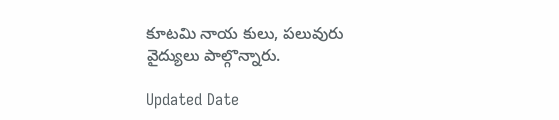కూటమి నాయ కులు, పలువురు వైద్యులు పాల్గొన్నారు.

Updated Date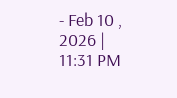- Feb 10 , 2026 | 11:31 PM